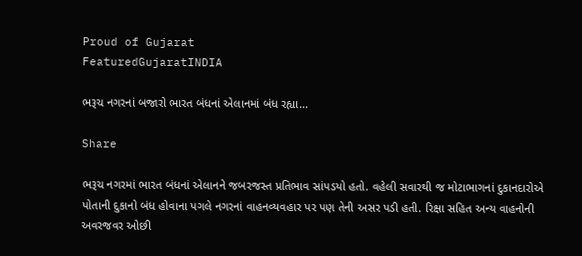Proud of Gujarat
FeaturedGujaratINDIA

ભરૂચ નગરનાં બજારો ભારત બંધનાં એલાનમાં બંધ રહ્યા…

Share

ભરૂચ નગરમાં ભારત બંધનાં એલાનને જબરજસ્ત પ્રતિભાવ સાંપડયો હતો. વહેલી સવારથી જ મોટાભાગનાં દુકાનદારોએ પોતાની દુકાનો બંધ હોવાના પગલે નગરનાં વાહનવ્યવહાર પર પણ તેની અસર પડી હતી. રિક્ષા સહિત અન્ય વાહનોની અવરજવર ઓછી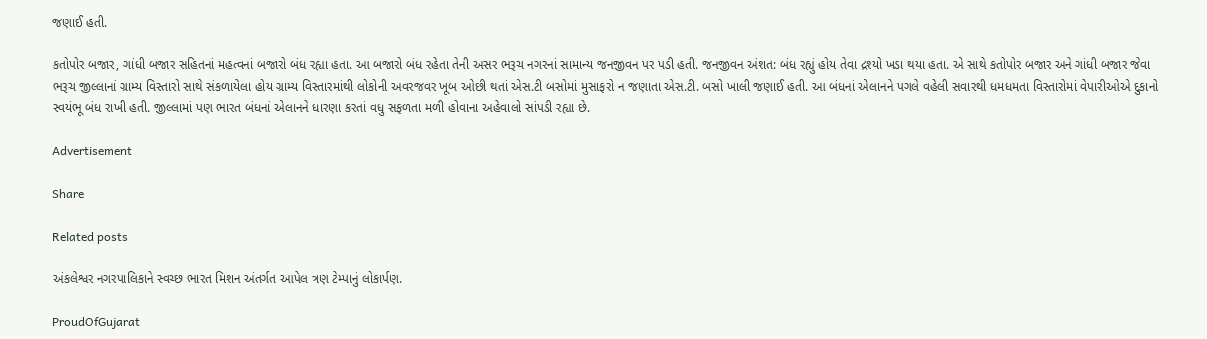જણાઈ હતી.

કતોપોર બજાર, ગાંધી બજાર સહિતનાં મહત્વનાં બજારો બંધ રહ્યા હતા. આ બજારો બંધ રહેતા તેની અસર ભરૂચ નગરનાં સામાન્ય જનજીવન પર પડી હતી. જનજીવન અંશત: બંધ રહ્યું હોય તેવા દ્રશ્યો ખડા થયા હતા. એ સાથે કતોપોર બજાર અને ગાંધી બજાર જેવા ભરૂચ જીલ્લાનાં ગ્રામ્ય વિસ્તારો સાથે સંકળાયેલા હોય ગ્રામ્ય વિસ્તારમાંથી લોકોની અવરજવર ખૂબ ઓછી થતાં એસ.ટી બસોમાં મુસાફરો ન જણાતા એસ.ટી. બસો ખાલી જણાઈ હતી. આ બંધનાં એલાનને પગલે વહેલી સવારથી ધમધમતા વિસ્તારોમાં વેપારીઓએ દુકાનો સ્વયંભૂ બંધ રાખી હતી. જીલ્લામાં પણ ભારત બંધનાં એલાનને ધારણા કરતાં વધુ સફળતા મળી હોવાના અહેવાલો સાંપડી રહ્યા છે.

Advertisement

Share

Related posts

અંકલેશ્વર નગરપાલિકાને સ્વચ્છ ભારત મિશન અંતર્ગત આપેલ ત્રણ ટેમ્પાનું લોકાર્પણ.

ProudOfGujarat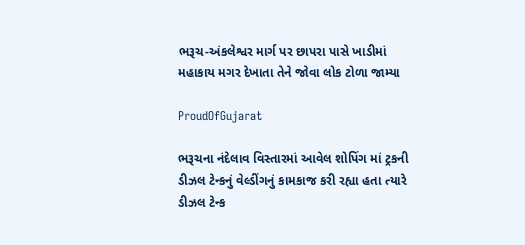ભરૂચ-અંકલેશ્વર માર્ગ પર છાપરા પાસે ખાડીમાં મહાકાય મગર દેખાતા તેને જોવા લોક ટોળા જામ્યા

ProudOfGujarat

ભરૂચના નંદેલાવ વિસ્તારમાં આવેલ શોપિંગ માં ટ્રકની ડીઝલ ટેન્કનું વેલ્ડીંગનું કામકાજ કરી રહ્યા હતા ત્યારે ડીઝલ ટેન્ક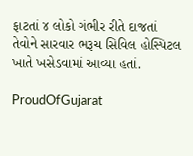ફાટતાં ૪ લોકો ગંભીર રીતે દાજતાં તેવોને સારવાર ભરૂચ સિવિલ હોસ્પિટલ ખાતે ખસેડવામાં આવ્યા હતાં.

ProudOfGujarat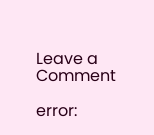Leave a Comment

error: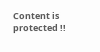Content is protected !!